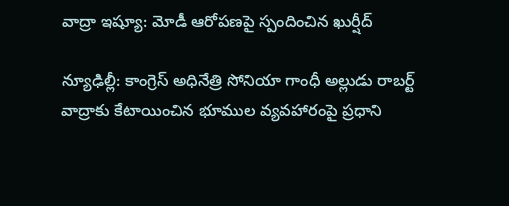వాద్రా ఇష్యూ: మోడీ ఆరోపణపై స్పందించిన ఖుర్షీద్

న్యూఢిల్లీ: కాంగ్రెస్ అధినేత్రి సోనియా గాంధీ అల్లుడు రాబర్ట్ వాద్రాకు కేటాయించిన భూముల వ్యవహారంపై ప్రధాని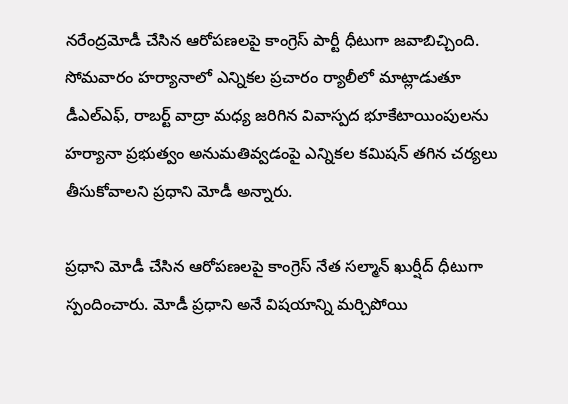నరేంద్రమోడీ చేసిన ఆరోపణలపై కాంగ్రెస్ పార్టీ ధీటుగా జవాబిచ్చింది. సోమవారం హర్యానాలో ఎన్నికల ప్రచారం ర్యాలీలో మాట్లాడుతూ డీఎల్‌ఎఫ్, రాబర్ట్ వాద్రా మధ్య జరిగిన వివాస్పద భూకేటాయింపులను హర్యానా ప్రభుత్వం అనుమతివ్వడంపై ఎన్నికల కమిషన్ తగిన చర్యలు తీసుకోవాలని ప్రధాని మోడీ అన్నారు.

ప్రధాని మోడీ చేసిన ఆరోపణలపై కాంగ్రెస్ నేత సల్మాన్ ఖుర్షీద్ ధీటుగా స్పందించారు. మోడీ ప్రధాని అనే విషయాన్ని మర్చిపోయి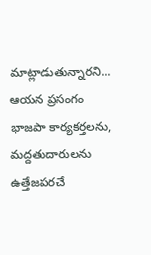మాట్లాడుతున్నారని... ఆయన ప్రసంగం భాజపా కార్యకర్తలను, మద్దతుదారులను ఉత్తేజపరచే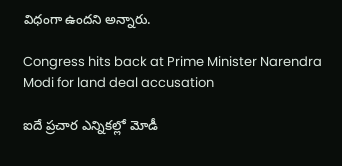విధంగా ఉందని అన్నారు.

Congress hits back at Prime Minister Narendra Modi for land deal accusation

ఐదే ప్రచార ఎన్నికల్లో మోడీ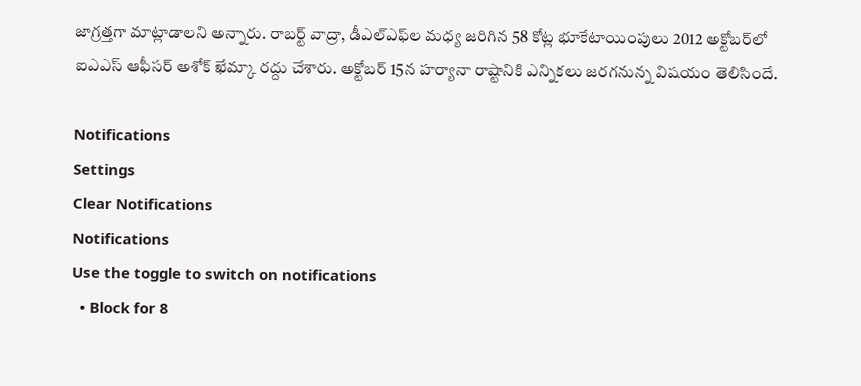జాగ్రత్తగా మాట్లాడాలని అన్నారు. రాబర్ట్ వాద్రా, డీఎల్‌ఎఫ్‌ల మధ్య జరిగిన 58 కోట్ల భూకేటాయింపులు 2012 అక్టోబర్‌లో ఐఎఎస్ ఆఫీసర్ అశోక్ ఖేమ్కా రద్దు చేశారు. అక్టోబర్ 15న హర్యానా రాష్టానికి ఎన్నికలు జరగనున్న విషయం తెలిసిందే.

Notifications
Settings
Clear Notifications
Notifications
Use the toggle to switch on notifications
  • Block for 8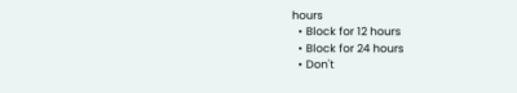hours
  • Block for 12 hours
  • Block for 24 hours
  • Don't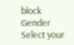block
Gender
Select your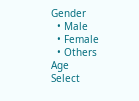Gender
  • Male
  • Female
  • Others
Age
Select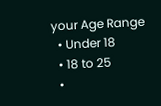your Age Range
  • Under 18
  • 18 to 25
  •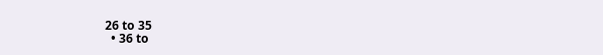26 to 35
  • 36 to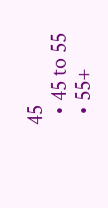45
  • 45 to 55
  • 55+